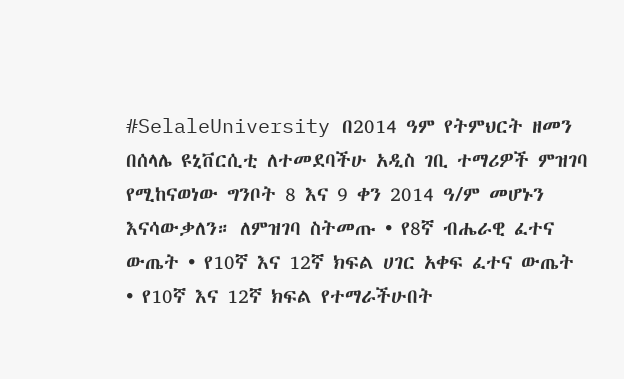#SelaleUniversity በ2014 ዓም የትምህርት ዘመን በሰላሌ ዩኒቨርሲቲ ለተመደባችሁ አዲስ ገቢ ተማሪዎች ምዝገባ የሚከናወነው ግንቦት 8 እና 9 ቀን 2014 ዓ/ም መሆኑን እናሳውቃለን። ለምዝገባ ስትመጡ • የ8ኛ ብሔራዊ ፈተና ውጤት • የ10ኛ እና 12ኛ ክፍል ሀገር አቀፍ ፈተና ውጤት • የ10ኛ እና 12ኛ ክፍል የተማራችሁበት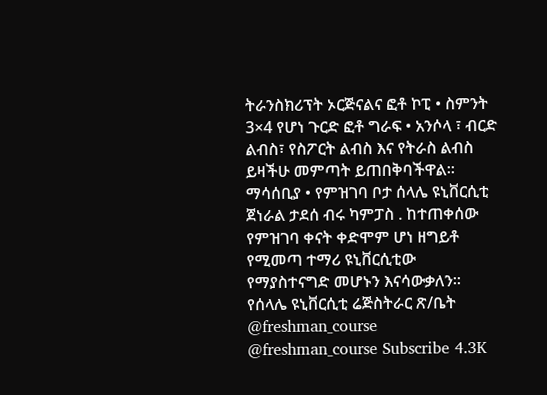ትራንስክሪፕት ኦርጅናልና ፎቶ ኮፒ • ስምንት 3×4 የሆነ ጉርድ ፎቶ ግራፍ • አንሶላ ፣ ብርድ ልብስ፣ የስፖርት ልብስ እና የትራስ ልብስ ይዛችሁ መምጣት ይጠበቅባችዋል፡፡ ማሳሰቢያ • የምዝገባ ቦታ ሰላሌ ዩኒቨርሲቲ ጀነራል ታደሰ ብሩ ካምፓስ . ከተጠቀሰው የምዝገባ ቀናት ቀድሞም ሆነ ዘግይቶ የሚመጣ ተማሪ ዩኒቨርሲቲው የማያስተናግድ መሆኑን እናሳውቃለን፡፡ የሰላሌ ዩኒቨርሲቲ ሬጅስትራር ጽ/ቤት @freshman_course @freshman_course Subscribe 4.3K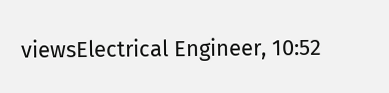viewsElectrical Engineer, 10:52